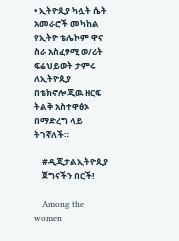• ኢትዮጲያ ካሏት ሴት አመራሮች መካከል የኢትዮ ቴሌኮም ዋና ስራ አስፈፃሚ ወ/ሪት ፍሬህይወት ታምሩ ለኢትዮጲያ በቴክኖሎጂዉ ዘርፍ ትልቅ አስተዋፅኦ በማድረግ ላይ ትገኛለች።

    #ዲጂታልኢትዮጲያ
    ጀግናችን በርች!

    Among the women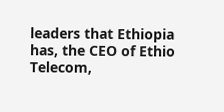leaders that Ethiopia has, the CEO of Ethio Telecom,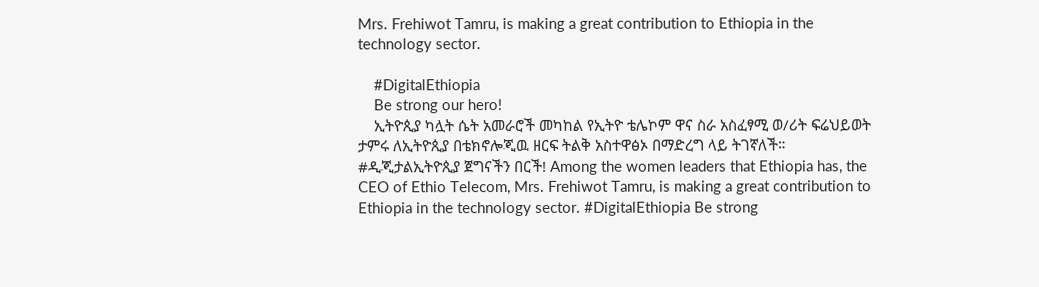Mrs. Frehiwot Tamru, is making a great contribution to Ethiopia in the technology sector.

    #DigitalEthiopia
    Be strong our hero!
    ኢትዮጲያ ካሏት ሴት አመራሮች መካከል የኢትዮ ቴሌኮም ዋና ስራ አስፈፃሚ ወ/ሪት ፍሬህይወት ታምሩ ለኢትዮጲያ በቴክኖሎጂዉ ዘርፍ ትልቅ አስተዋፅኦ በማድረግ ላይ ትገኛለች። #ዲጂታልኢትዮጲያ ጀግናችን በርች! Among the women leaders that Ethiopia has, the CEO of Ethio Telecom, Mrs. Frehiwot Tamru, is making a great contribution to Ethiopia in the technology sector. #DigitalEthiopia Be strong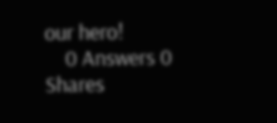our hero!
    0 Answers 0 Shares